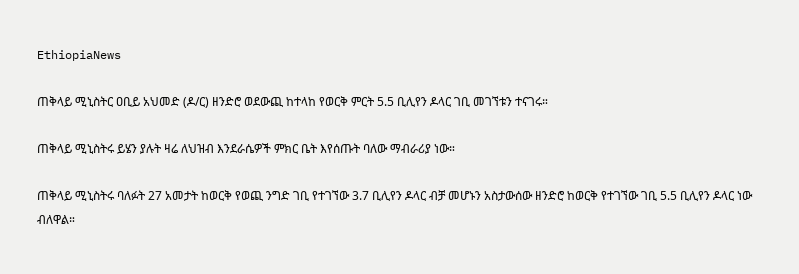EthiopiaNews

ጠቅላይ ሚኒስትር ዐቢይ አህመድ (ዶ/ር) ዘንድሮ ወደውጪ ከተላከ የወርቅ ምርት 5.5 ቢሊየን ዶላር ገቢ መገኘቱን ተናገሩ።

ጠቅላይ ሚኒስትሩ ይሄን ያሉት ዛሬ ለህዝብ እንደራሴዎች ምክር ቤት እየሰጡት ባለው ማብራሪያ ነው።

ጠቅላይ ሚኒስትሩ ባለፉት 27 አመታት ከወርቅ የወጪ ንግድ ገቢ የተገኘው 3.7 ቢሊየን ዶላር ብቻ መሆኑን አስታውሰው ዘንድሮ ከወርቅ የተገኘው ገቢ 5.5 ቢሊየን ዶላር ነው ብለዋል።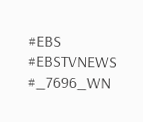#EBS
#EBSTVNEWS
#_7696_WN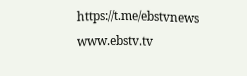https://t.me/ebstvnews
www.ebstv.tv